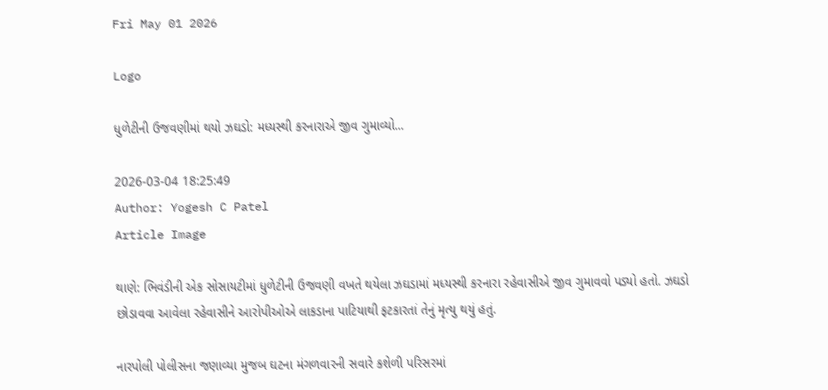Fri May 01 2026

Logo

ધુળેટીની ઉજવણીમાં થયો ઝઘડો: મધ્યસ્થી કરનારાએ જીવ ગુમાવ્યો...

2026-03-04 18:25:49
Author: Yogesh C Patel
Article Image

થાણે: ભિવંડીની એક સોસાયટીમાં ધુળેટીની ઉજવણી વખતે થયેલા ઝઘડામાં મધ્યસ્થી કરનારા રહેવાસીએ જીવ ગુમાવવો પડ્યો હતો. ઝઘડો છોડાવવા આવેલા રહેવાસીને આરોપીઓએ લાકડાના પાટિયાથી ફટકારતાં તેનું મૃત્યુ થયું હતું.

નારપોલી પોલીસના જણાવ્યા મુજબ ઘટના મંગળવારની સવારે કશેળી પરિસરમાં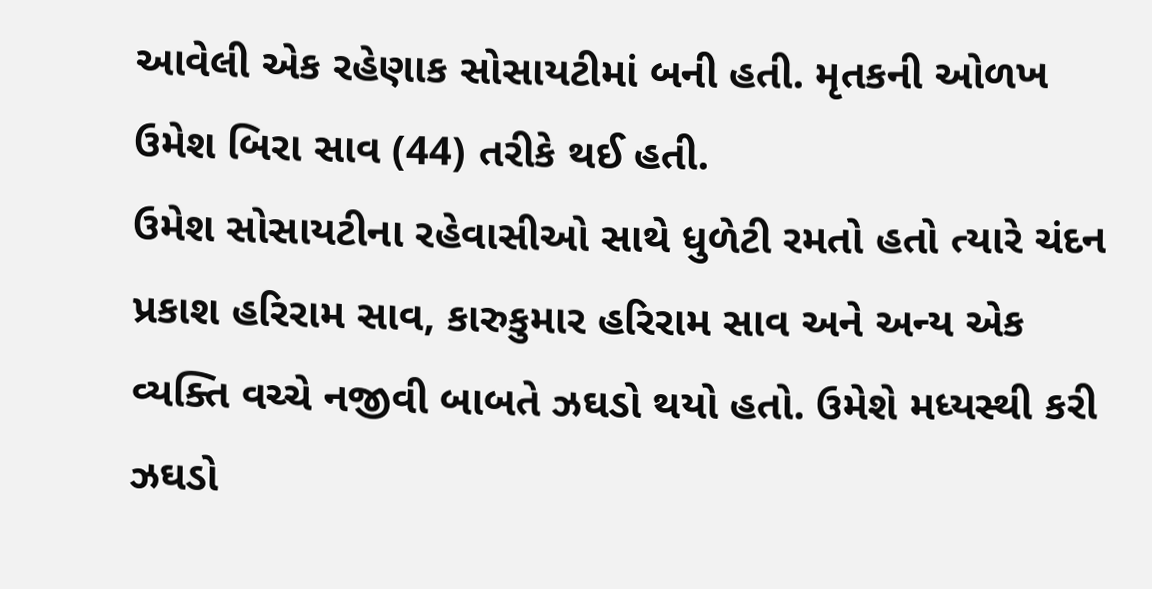આવેલી એક રહેણાક સોસાયટીમાં બની હતી. મૃતકની ઓળખ ઉમેશ બિરા સાવ (44) તરીકે થઈ હતી.
ઉમેશ સોસાયટીના રહેવાસીઓ સાથે ધુળેટી રમતો હતો ત્યારે ચંદન પ્રકાશ હરિરામ સાવ, કારુકુમાર હરિરામ સાવ અને અન્ય એક વ્યક્તિ વચ્ચે નજીવી બાબતે ઝઘડો થયો હતો. ઉમેશે મધ્યસ્થી કરી ઝઘડો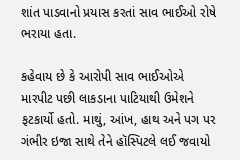શાંત પાડવાનો પ્રયાસ કરતાં સાવ ભાઈઓ રોષે ભરાયા હતા.

કહેવાય છે કે આરોપી સાવ ભાઈઓએ મારપીટ પછી લાકડાના પાટિયાથી ઉમેશને ફટકાર્યો હતો. માથું, આંખ, હાથ અને પગ પર ગંભીર ઇજા સાથે તેને હૉસ્પિટલે લઈ જવાયો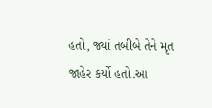હતો, જ્યાં તબીબે તેને મૃત જાહેર કર્યો હતો.આ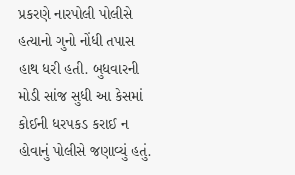પ્રકરણે નારપોલી પોલીસે હત્યાનો ગુનો નોંધી તપાસ હાથ ધરી હતી. બુધવારની મોડી સાંજ સુધી આ કેસમાં કોઈની ધરપકડ કરાઈ ન હોવાનું પોલીસે જણાવ્યું હતું.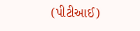(પીટીઆઈ)